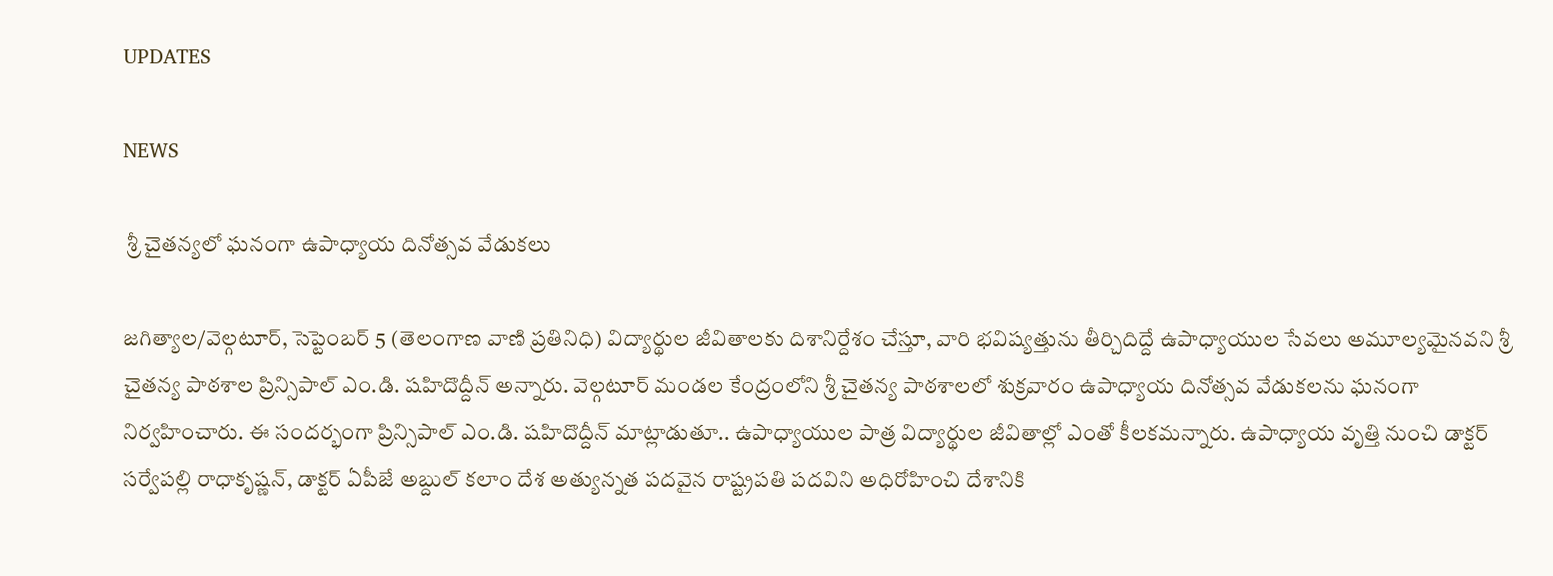UPDATES

NEWS

 శ్రీ చైతన్యలో ఘనంగా ఉపాధ్యాయ దినోత్సవ వేడుకలు

జగిత్యాల/వెల్గటూర్, సెప్టెంబర్ 5 (తెలంగాణ వాణి ప్రతినిధి) విద్యార్థుల జీవితాలకు దిశానిర్దేశం చేస్తూ, వారి భవిష్యత్తును తీర్చిదిద్దే ఉపాధ్యాయుల సేవలు అమూల్యమైనవని శ్రీ చైతన్య పాఠశాల ప్రిన్సిపాల్ ఎం.డి. షహిదొద్దీన్ అన్నారు. వెల్గటూర్ మండల కేంద్రంలోని శ్రీ చైతన్య పాఠశాలలో శుక్రవారం ఉపాధ్యాయ దినోత్సవ వేడుకలను ఘనంగా నిర్వహించారు. ఈ సందర్భంగా ప్రిన్సిపాల్ ఎం.డి. షహిదొద్దీన్ మాట్లాడుతూ.. ఉపాధ్యాయుల పాత్ర విద్యార్థుల జీవితాల్లో ఎంతో కీలకమన్నారు. ఉపాధ్యాయ వృత్తి నుంచి డాక్టర్ సర్వేపల్లి రాధాకృష్ణన్, డాక్టర్ ఏపీజే అబ్దుల్ కలాం దేశ అత్యున్నత పదవైన రాష్ట్రపతి పదవిని అధిరోహించి దేశానికి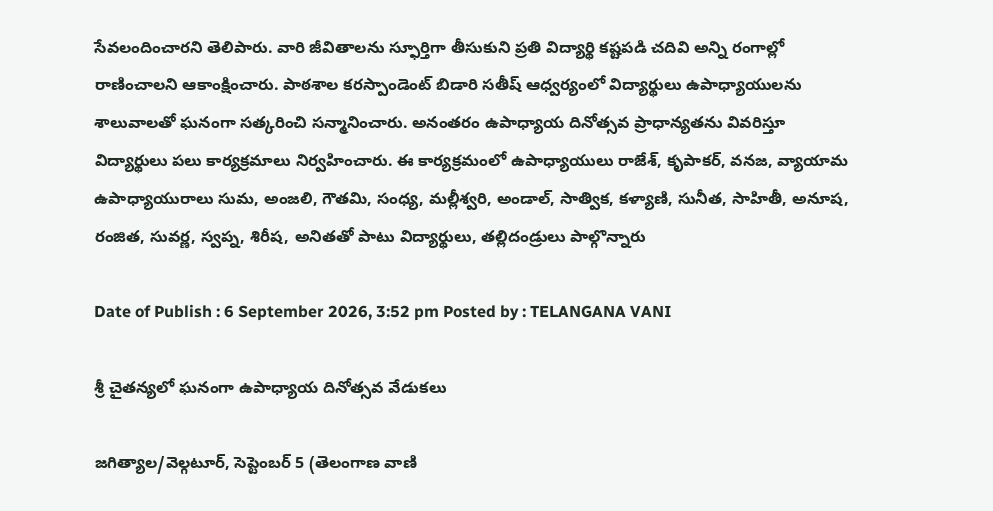సేవలందించారని తెలిపారు. వారి జీవితాలను స్ఫూర్తిగా తీసుకుని ప్రతి విద్యార్థి కష్టపడి చదివి అన్ని రంగాల్లో రాణించాలని ఆకాంక్షించారు. పాఠశాల కరస్పాండెంట్ బిడారి సతీష్ ఆధ్వర్యంలో విద్యార్థులు ఉపాధ్యాయులను శాలువాలతో ఘనంగా సత్కరించి సన్మానించారు. అనంతరం ఉపాధ్యాయ దినోత్సవ ప్రాధాన్యతను వివరిస్తూ విద్యార్థులు పలు కార్యక్రమాలు నిర్వహించారు. ఈ కార్యక్రమంలో ఉపాధ్యాయులు రాజేశ్, కృపాకర్, వనజ, వ్యాయామ ఉపాధ్యాయురాలు సుమ, అంజలి, గౌతమి, సంధ్య, మల్లీశ్వరి, అండాల్, సాత్విక, కళ్యాణి, సునీత, సాహితీ, అనూష, రంజిత, సువర్ణ, స్వప్న, శిరీష, అనితతో పాటు విద్యార్థులు, తల్లిదండ్రులు పాల్గొన్నారు

Date of Publish : 6 September 2026, 3:52 pm Posted by : TELANGANA VANI

శ్రీ చైతన్యలో ఘనంగా ఉపాధ్యాయ దినోత్సవ వేడుకలు

జగిత్యాల/వెల్గటూర్, సెప్టెంబర్ 5 (తెలంగాణ వాణి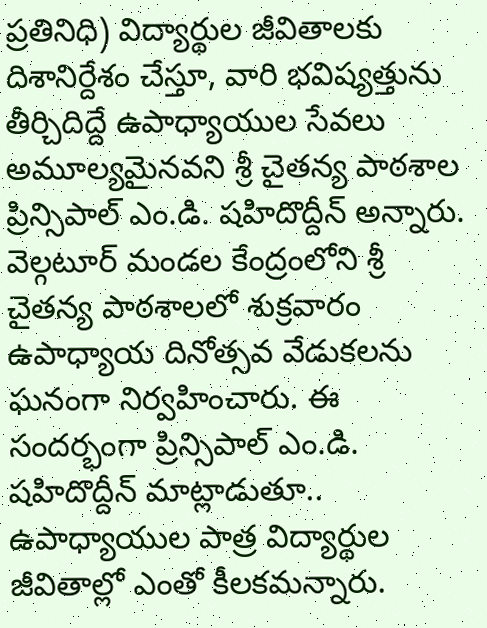ప్రతినిధి) విద్యార్థుల జీవితాలకు దిశానిర్దేశం చేస్తూ, వారి భవిష్యత్తును తీర్చిదిద్దే ఉపాధ్యాయుల సేవలు అమూల్యమైనవని శ్రీ చైతన్య పాఠశాల ప్రిన్సిపాల్ ఎం.డి. షహిదొద్దీన్ అన్నారు. వెల్గటూర్ మండల కేంద్రంలోని శ్రీ చైతన్య పాఠశాలలో శుక్రవారం ఉపాధ్యాయ దినోత్సవ వేడుకలను ఘనంగా నిర్వహించారు. ఈ సందర్భంగా ప్రిన్సిపాల్ ఎం.డి. షహిదొద్దీన్ మాట్లాడుతూ.. ఉపాధ్యాయుల పాత్ర విద్యార్థుల జీవితాల్లో ఎంతో కీలకమన్నారు.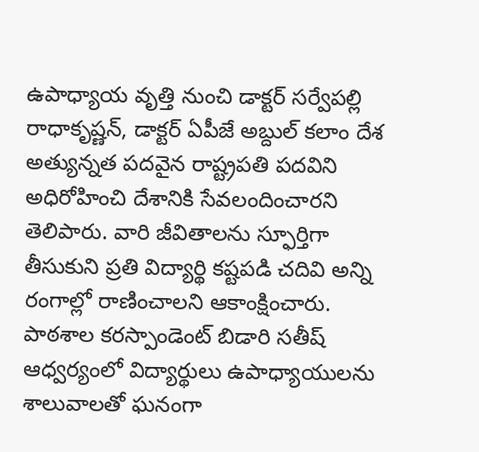ఉపాధ్యాయ వృత్తి నుంచి డాక్టర్ సర్వేపల్లి రాధాకృష్ణన్, డాక్టర్ ఏపీజే అబ్దుల్ కలాం దేశ అత్యున్నత పదవైన రాష్ట్రపతి పదవిని అధిరోహించి దేశానికి సేవలందించారని తెలిపారు. వారి జీవితాలను స్ఫూర్తిగా తీసుకుని ప్రతి విద్యార్థి కష్టపడి చదివి అన్ని రంగాల్లో రాణించాలని ఆకాంక్షించారు. పాఠశాల కరస్పాండెంట్ బిడారి సతీష్ ఆధ్వర్యంలో విద్యార్థులు ఉపాధ్యాయులను శాలువాలతో ఘనంగా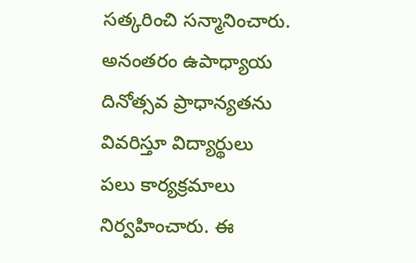సత్కరించి సన్మానించారు. అనంతరం ఉపాధ్యాయ దినోత్సవ ప్రాధాన్యతను వివరిస్తూ విద్యార్థులు పలు కార్యక్రమాలు నిర్వహించారు. ఈ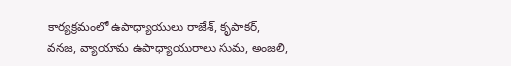కార్యక్రమంలో ఉపాధ్యాయులు రాజేశ్, కృపాకర్, వనజ, వ్యాయామ ఉపాధ్యాయురాలు సుమ, అంజలి,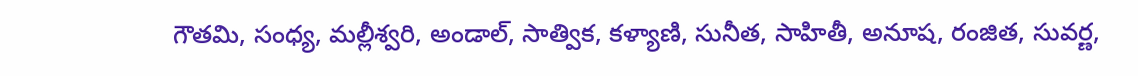గౌతమి, సంధ్య, మల్లీశ్వరి, అండాల్, సాత్విక, కళ్యాణి, సునీత, సాహితీ, అనూష, రంజిత, సువర్ణ,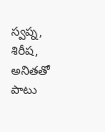స్వప్న, శిరీష, అనితతో పాటు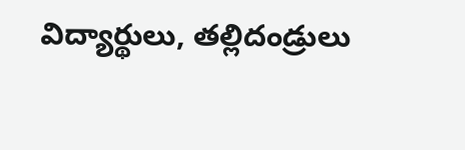విద్యార్థులు, తల్లిదండ్రులు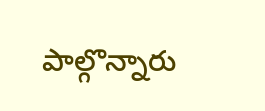పాల్గొన్నారు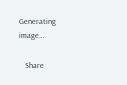Generating image…

   Share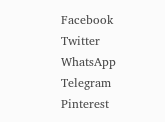Facebook
Twitter
WhatsApp
Telegram
Pinterest